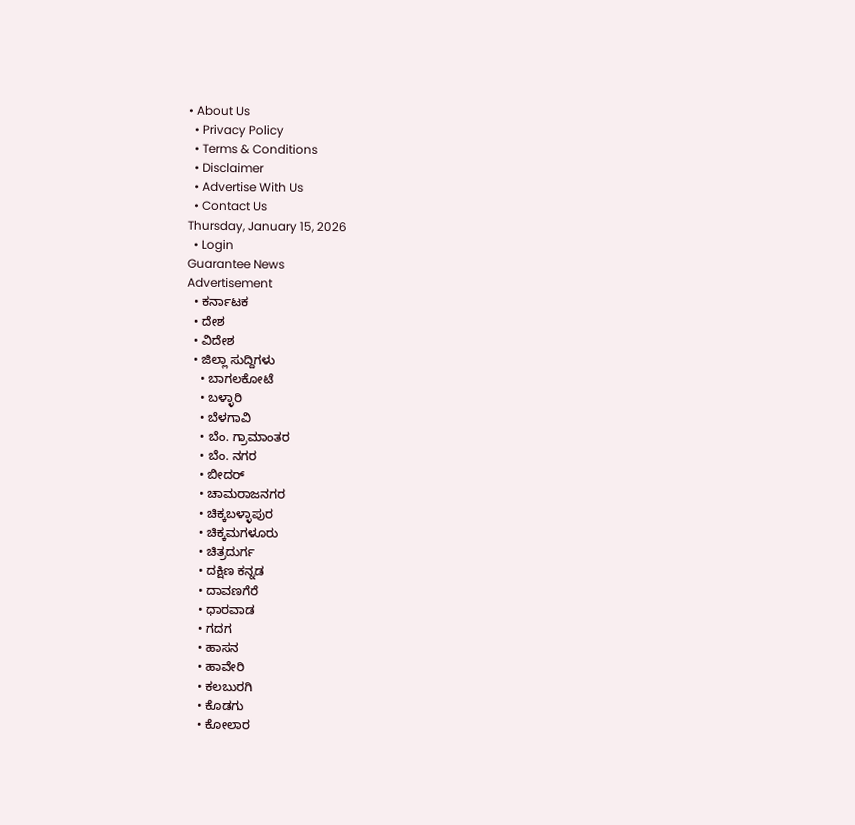• About Us
  • Privacy Policy
  • Terms & Conditions
  • Disclaimer
  • Advertise With Us
  • Contact Us
Thursday, January 15, 2026
  • Login
Guarantee News
Advertisement
  • ಕರ್ನಾಟಕ
  • ದೇಶ
  • ವಿದೇಶ
  • ಜಿಲ್ಲಾ ಸುದ್ದಿಗಳು
    • ಬಾಗಲಕೋಟೆ
    • ಬಳ್ಳಾರಿ
    • ಬೆಳಗಾವಿ
    • ಬೆಂ. ಗ್ರಾಮಾಂತರ
    • ಬೆಂ. ನಗರ
    • ಬೀದರ್
    • ಚಾಮರಾಜನಗರ
    • ಚಿಕ್ಕಬಳ್ಳಾಪುರ
    • ಚಿಕ್ಕಮಗಳೂರು
    • ಚಿತ್ರದುರ್ಗ
    • ದಕ್ಷಿಣ ಕನ್ನಡ
    • ದಾವಣಗೆರೆ
    • ಧಾರವಾಡ
    • ಗದಗ
    • ಹಾಸನ
    • ಹಾವೇರಿ
    • ಕಲಬುರಗಿ
    • ಕೊಡಗು
    • ಕೋಲಾರ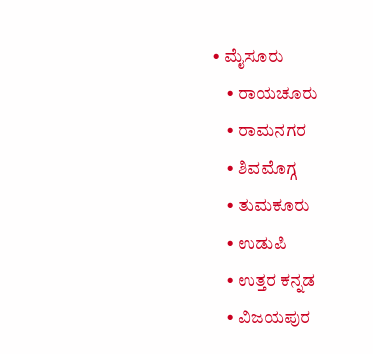• ಮೈಸೂರು
    • ರಾಯಚೂರು
    • ರಾಮನಗರ
    • ಶಿವಮೊಗ್ಗ
    • ತುಮಕೂರು
    • ಉಡುಪಿ
    • ಉತ್ತರ ಕನ್ನಡ
    • ವಿಜಯಪುರ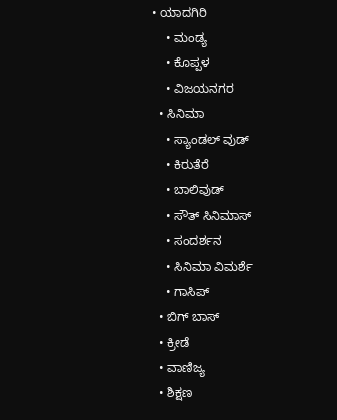• ಯಾದಗಿರಿ
    • ಮಂಡ್ಯ
    • ಕೊಪ್ಪಳ
    • ವಿಜಯನಗರ
  • ಸಿನಿಮಾ
    • ಸ್ಯಾಂಡಲ್ ವುಡ್
    • ಕಿರುತೆರೆ
    • ಬಾಲಿವುಡ್
    • ಸೌತ್ ಸಿನಿಮಾಸ್
    • ಸಂದರ್ಶನ
    • ಸಿನಿಮಾ ವಿಮರ್ಶೆ
    • ಗಾಸಿಪ್
  • ಬಿಗ್ ಬಾಸ್
  • ಕ್ರೀಡೆ
  • ವಾಣಿಜ್ಯ
  • ಶಿಕ್ಷಣ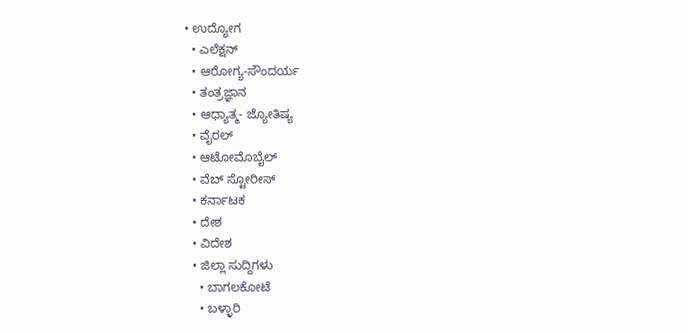• ಉದ್ಯೋಗ
  • ಎಲೆಕ್ಷನ್
  • ಆರೋಗ್ಯ-ಸೌಂದರ್ಯ
  • ತಂತ್ರಜ್ಞಾನ
  • ಆಧ್ಯಾತ್ಮ- ಜ್ಯೋತಿಷ್ಯ
  • ವೈರಲ್
  • ಆಟೋಮೊಬೈಲ್
  • ವೆಬ್ ಸ್ಟೋರೀಸ್
  • ಕರ್ನಾಟಕ
  • ದೇಶ
  • ವಿದೇಶ
  • ಜಿಲ್ಲಾ ಸುದ್ದಿಗಳು
    • ಬಾಗಲಕೋಟೆ
    • ಬಳ್ಳಾರಿ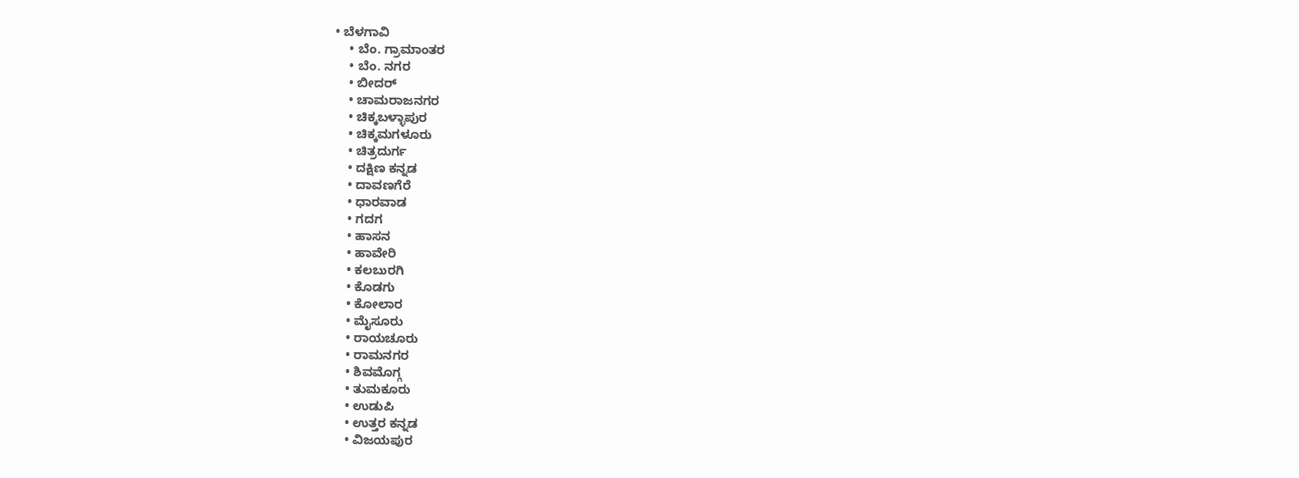• ಬೆಳಗಾವಿ
    • ಬೆಂ. ಗ್ರಾಮಾಂತರ
    • ಬೆಂ. ನಗರ
    • ಬೀದರ್
    • ಚಾಮರಾಜನಗರ
    • ಚಿಕ್ಕಬಳ್ಳಾಪುರ
    • ಚಿಕ್ಕಮಗಳೂರು
    • ಚಿತ್ರದುರ್ಗ
    • ದಕ್ಷಿಣ ಕನ್ನಡ
    • ದಾವಣಗೆರೆ
    • ಧಾರವಾಡ
    • ಗದಗ
    • ಹಾಸನ
    • ಹಾವೇರಿ
    • ಕಲಬುರಗಿ
    • ಕೊಡಗು
    • ಕೋಲಾರ
    • ಮೈಸೂರು
    • ರಾಯಚೂರು
    • ರಾಮನಗರ
    • ಶಿವಮೊಗ್ಗ
    • ತುಮಕೂರು
    • ಉಡುಪಿ
    • ಉತ್ತರ ಕನ್ನಡ
    • ವಿಜಯಪುರ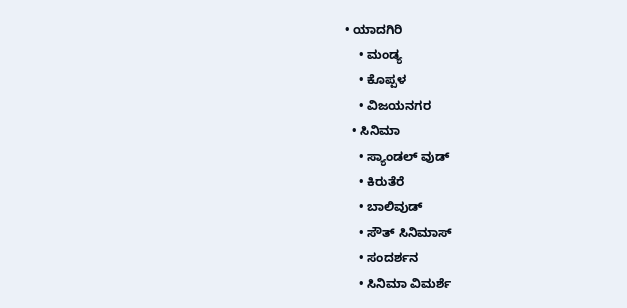• ಯಾದಗಿರಿ
    • ಮಂಡ್ಯ
    • ಕೊಪ್ಪಳ
    • ವಿಜಯನಗರ
  • ಸಿನಿಮಾ
    • ಸ್ಯಾಂಡಲ್ ವುಡ್
    • ಕಿರುತೆರೆ
    • ಬಾಲಿವುಡ್
    • ಸೌತ್ ಸಿನಿಮಾಸ್
    • ಸಂದರ್ಶನ
    • ಸಿನಿಮಾ ವಿಮರ್ಶೆ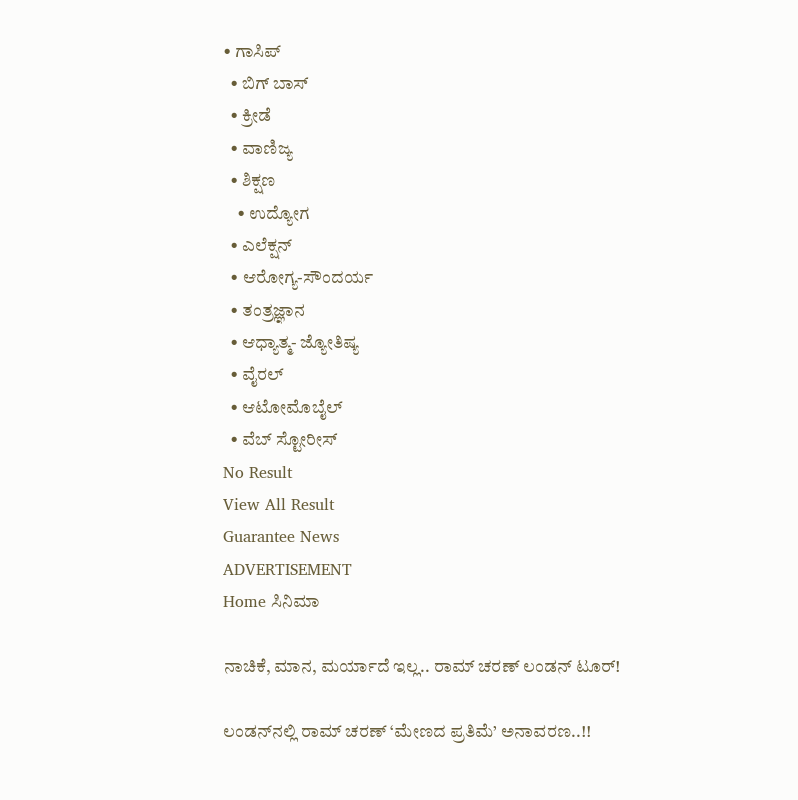• ಗಾಸಿಪ್
  • ಬಿಗ್ ಬಾಸ್
  • ಕ್ರೀಡೆ
  • ವಾಣಿಜ್ಯ
  • ಶಿಕ್ಷಣ
    • ಉದ್ಯೋಗ
  • ಎಲೆಕ್ಷನ್
  • ಆರೋಗ್ಯ-ಸೌಂದರ್ಯ
  • ತಂತ್ರಜ್ಞಾನ
  • ಆಧ್ಯಾತ್ಮ- ಜ್ಯೋತಿಷ್ಯ
  • ವೈರಲ್
  • ಆಟೋಮೊಬೈಲ್
  • ವೆಬ್ ಸ್ಟೋರೀಸ್
No Result
View All Result
Guarantee News
ADVERTISEMENT
Home ಸಿನಿಮಾ

ನಾಚಿಕೆ, ಮಾನ, ಮರ್ಯಾದೆ ಇಲ್ಲ.. ರಾಮ್ ಚರಣ್ ಲಂಡನ್‌‌ ಟೂರ್!

ಲಂಡನ್‌‌ನಲ್ಲಿ ರಾಮ್ ಚರಣ್ ‘ಮೇಣದ ಪ್ರತಿಮೆ’ ಅನಾವರಣ..!!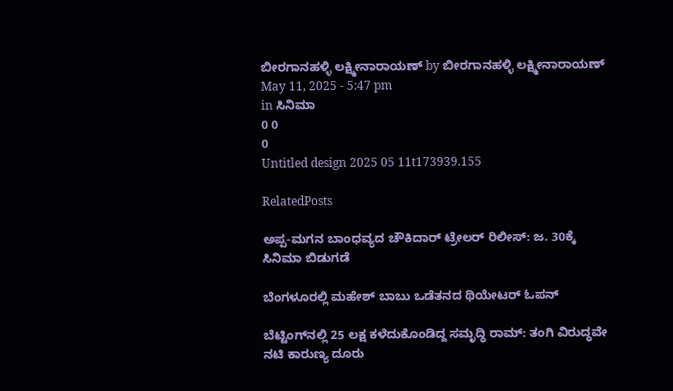ಬೀರಗಾನಹಳ್ಳಿ ಲಕ್ಷ್ಮೀನಾರಾಯಣ್ by ಬೀರಗಾನಹಳ್ಳಿ ಲಕ್ಷ್ಮೀನಾರಾಯಣ್
May 11, 2025 - 5:47 pm
in ಸಿನಿಮಾ
0 0
0
Untitled design 2025 05 11t173939.155

RelatedPosts

ಅಪ್ಪ-ಮಗನ ಬಾಂಧವ್ಯದ ಚೌಕಿದಾರ್ ಟ್ರೇಲರ್ ರಿಲೀಸ್: ಜ. 30ಕ್ಕೆ ಸಿನಿಮಾ ಬಿಡುಗಡೆ

ಬೆಂಗಳೂರಲ್ಲಿ ಮಹೇಶ್ ಬಾಬು ಒಡೆತನದ ಥಿಯೇಟರ್‌ ಓಪನ್

ಬೆಟ್ಟಿಂಗ್‌‌ನಲ್ಲಿ 25 ಲಕ್ಷ ಕಳೆದುಕೊಂಡಿದ್ದ ಸಮೃದ್ಧಿ ರಾಮ್‌: ತಂಗಿ ವಿರುದ್ಧವೇ ನಟಿ ಕಾರುಣ್ಯ ದೂರು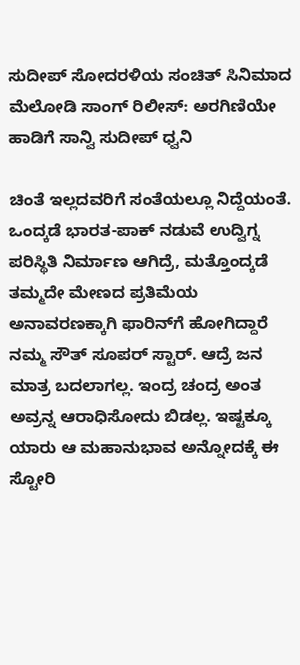ಸುದೀಪ್‌ ಸೋದರಳಿಯ ಸಂಚಿತ್ ಸಿನಿಮಾದ ಮೆಲೋಡಿ ಸಾಂಗ್‌ ರಿಲೀಸ್‌: ಅರಗಿಣಿಯೇ ಹಾಡಿಗೆ ಸಾನ್ವಿ ಸುದೀಪ್ ಧ್ವನಿ

ಚಿಂತೆ ಇಲ್ಲದವರಿಗೆ ಸಂತೆಯಲ್ಲೂ ನಿದ್ದೆಯಂತೆ. ಒಂದ್ಕಡೆ ಭಾರತ-ಪಾಕ್ ನಡುವೆ ಉದ್ವಿಗ್ನ ಪರಿಸ್ಥಿತಿ ನಿರ್ಮಾಣ ಆಗಿದ್ರೆ, ಮತ್ತೊಂದ್ಕಡೆ ತಮ್ಮದೇ ಮೇಣದ ಪ್ರತಿಮೆಯ ಅನಾವರಣಕ್ಕಾಗಿ ಫಾರಿನ್‌ಗೆ ಹೋಗಿದ್ದಾರೆ ನಮ್ಮ ಸೌತ್ ಸೂಪರ್ ಸ್ಟಾರ್. ಆದ್ರೆ ಜನ ಮಾತ್ರ ಬದಲಾಗಲ್ಲ. ಇಂದ್ರ ಚಂದ್ರ ಅಂತ ಅವ್ರನ್ನ ಆರಾಧಿಸೋದು ಬಿಡಲ್ಲ. ಇಷ್ಟಕ್ಕೂ ಯಾರು ಆ ಮಹಾನುಭಾವ ಅನ್ನೋದಕ್ಕೆ ಈ ಸ್ಟೋರಿ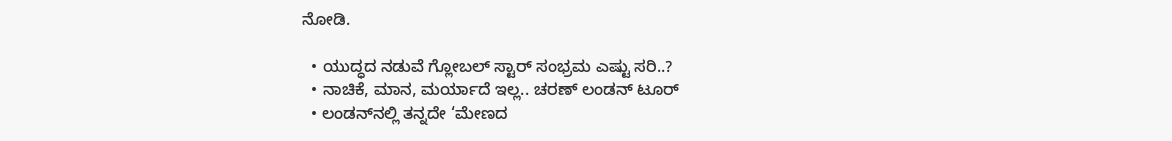ನೋಡಿ.

  • ಯುದ್ಧದ ನಡುವೆ ಗ್ಲೋಬಲ್ ಸ್ಟಾರ್ ಸಂಭ್ರಮ ಎಷ್ಟು ಸರಿ..?
  • ನಾಚಿಕೆ, ಮಾನ, ಮರ್ಯಾದೆ ಇಲ್ಲ.. ಚರಣ್ ಲಂಡನ್‌‌ ಟೂರ್
  • ಲಂಡನ್‌‌ನಲ್ಲಿ ತನ್ನದೇ ‘ಮೇಣದ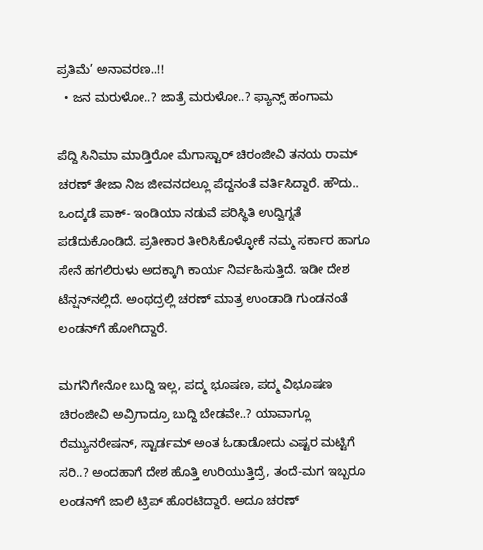ಪ್ರತಿಮೆ’ ಅನಾವರಣ..!!
  • ಜನ ಮರುಳೋ..? ಜಾತ್ರೆ ಮರುಳೋ..? ಫ್ಯಾನ್ಸ್‌ ಹಂಗಾಮ

ಪೆದ್ದಿ ಸಿನಿಮಾ ಮಾಡ್ತಿರೋ ಮೆಗಾಸ್ಟಾರ್ ಚಿರಂಜೀವಿ ತನಯ ರಾಮ್ ಚರಣ್ ತೇಜಾ ನಿಜ ಜೀವನದಲ್ಲೂ ಪೆದ್ದನಂತೆ ವರ್ತಿಸಿದ್ದಾರೆ. ಹೌದು.. ಒಂದ್ಕಡೆ ಪಾಕ್- ಇಂಡಿಯಾ ನಡುವೆ ಪರಿಸ್ಥಿತಿ ಉದ್ವಿಗ್ನತೆ ಪಡೆದುಕೊಂಡಿದೆ. ಪ್ರತೀಕಾರ ತೀರಿಸಿಕೊಳ್ಳೋಕೆ ನಮ್ಮ ಸರ್ಕಾರ ಹಾಗೂ ಸೇನೆ ಹಗಲಿರುಳು ಅದಕ್ಕಾಗಿ ಕಾರ್ಯ ನಿರ್ವಹಿಸುತ್ತಿದೆ. ಇಡೀ ದೇಶ ಟೆನ್ಷನ್‌‌‌ನಲ್ಲಿದೆ. ಅಂಥದ್ರಲ್ಲಿ ಚರಣ್ ಮಾತ್ರ ಉಂಡಾಡಿ ಗುಂಡನಂತೆ ಲಂಡನ್‌ಗೆ ಹೋಗಿದ್ದಾರೆ.

ಮಗನಿಗೇನೋ ಬುದ್ದಿ ಇಲ್ಲ, ಪದ್ಮ ಭೂಷಣ, ಪದ್ಮ ವಿಭೂಷಣ ಚಿರಂಜೀವಿ ಅವ್ರಿಗಾದ್ರೂ ಬುದ್ದಿ ಬೇಡವೇ..? ಯಾವಾಗ್ಲೂ ರೆಮ್ಯುನರೇಷನ್, ಸ್ಟಾರ್ಡಮ್ ಅಂತ ಓಡಾಡೋದು ಎಷ್ಟರ ಮಟ್ಟಿಗೆ ಸರಿ..? ಅಂದಹಾಗೆ ದೇಶ ಹೊತ್ತಿ ಉರಿಯುತ್ತಿದ್ರೆ, ತಂದೆ-ಮಗ ಇಬ್ಬರೂ ಲಂಡನ್‌ಗೆ ಜಾಲಿ ಟ್ರಿಪ್ ಹೊರಟಿದ್ದಾರೆ. ಅದೂ ಚರಣ್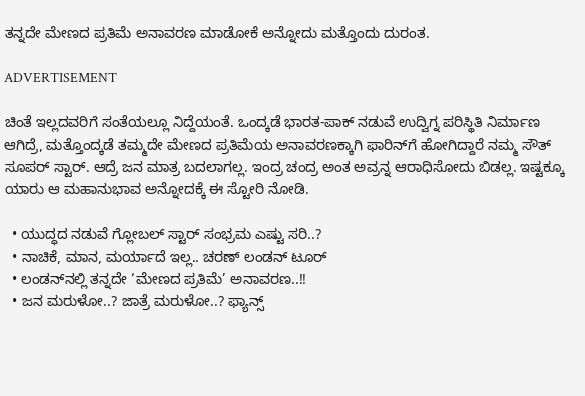ತನ್ನದೇ ಮೇಣದ ಪ್ರತಿಮೆ ಅನಾವರಣ ಮಾಡೋಕೆ ಅನ್ನೋದು ಮತ್ತೊಂದು ದುರಂತ.

ADVERTISEMENT

ಚಿಂತೆ ಇಲ್ಲದವರಿಗೆ ಸಂತೆಯಲ್ಲೂ ನಿದ್ದೆಯಂತೆ. ಒಂದ್ಕಡೆ ಭಾರತ-ಪಾಕ್ ನಡುವೆ ಉದ್ವಿಗ್ನ ಪರಿಸ್ಥಿತಿ ನಿರ್ಮಾಣ ಆಗಿದ್ರೆ, ಮತ್ತೊಂದ್ಕಡೆ ತಮ್ಮದೇ ಮೇಣದ ಪ್ರತಿಮೆಯ ಅನಾವರಣಕ್ಕಾಗಿ ಫಾರಿನ್‌ಗೆ ಹೋಗಿದ್ದಾರೆ ನಮ್ಮ ಸೌತ್ ಸೂಪರ್ ಸ್ಟಾರ್. ಆದ್ರೆ ಜನ ಮಾತ್ರ ಬದಲಾಗಲ್ಲ. ಇಂದ್ರ ಚಂದ್ರ ಅಂತ ಅವ್ರನ್ನ ಆರಾಧಿಸೋದು ಬಿಡಲ್ಲ. ಇಷ್ಟಕ್ಕೂ ಯಾರು ಆ ಮಹಾನುಭಾವ ಅನ್ನೋದಕ್ಕೆ ಈ ಸ್ಟೋರಿ ನೋಡಿ.

  • ಯುದ್ಧದ ನಡುವೆ ಗ್ಲೋಬಲ್ ಸ್ಟಾರ್ ಸಂಭ್ರಮ ಎಷ್ಟು ಸರಿ..?
  • ನಾಚಿಕೆ, ಮಾನ, ಮರ್ಯಾದೆ ಇಲ್ಲ.. ಚರಣ್ ಲಂಡನ್‌‌ ಟೂರ್
  • ಲಂಡನ್‌‌ನಲ್ಲಿ ತನ್ನದೇ ‘ಮೇಣದ ಪ್ರತಿಮೆ’ ಅನಾವರಣ..!!
  • ಜನ ಮರುಳೋ..? ಜಾತ್ರೆ ಮರುಳೋ..? ಫ್ಯಾನ್ಸ್‌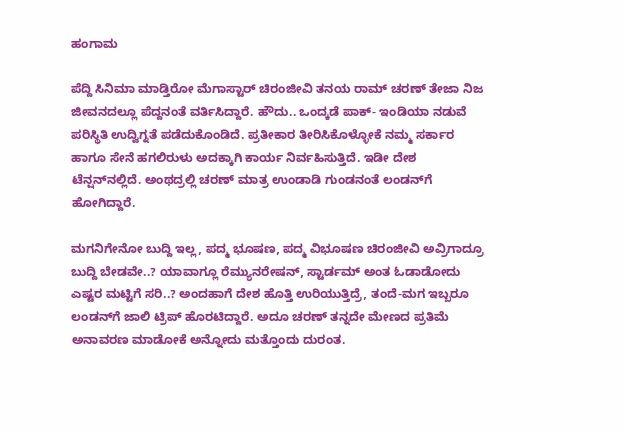ಹಂಗಾಮ

ಪೆದ್ದಿ ಸಿನಿಮಾ ಮಾಡ್ತಿರೋ ಮೆಗಾಸ್ಟಾರ್ ಚಿರಂಜೀವಿ ತನಯ ರಾಮ್ ಚರಣ್ ತೇಜಾ ನಿಜ ಜೀವನದಲ್ಲೂ ಪೆದ್ದನಂತೆ ವರ್ತಿಸಿದ್ದಾರೆ. ಹೌದು.. ಒಂದ್ಕಡೆ ಪಾಕ್- ಇಂಡಿಯಾ ನಡುವೆ ಪರಿಸ್ಥಿತಿ ಉದ್ವಿಗ್ನತೆ ಪಡೆದುಕೊಂಡಿದೆ. ಪ್ರತೀಕಾರ ತೀರಿಸಿಕೊಳ್ಳೋಕೆ ನಮ್ಮ ಸರ್ಕಾರ ಹಾಗೂ ಸೇನೆ ಹಗಲಿರುಳು ಅದಕ್ಕಾಗಿ ಕಾರ್ಯ ನಿರ್ವಹಿಸುತ್ತಿದೆ. ಇಡೀ ದೇಶ ಟೆನ್ಷನ್‌‌‌ನಲ್ಲಿದೆ. ಅಂಥದ್ರಲ್ಲಿ ಚರಣ್ ಮಾತ್ರ ಉಂಡಾಡಿ ಗುಂಡನಂತೆ ಲಂಡನ್‌ಗೆ ಹೋಗಿದ್ದಾರೆ.

ಮಗನಿಗೇನೋ ಬುದ್ದಿ ಇಲ್ಲ, ಪದ್ಮ ಭೂಷಣ, ಪದ್ಮ ವಿಭೂಷಣ ಚಿರಂಜೀವಿ ಅವ್ರಿಗಾದ್ರೂ ಬುದ್ದಿ ಬೇಡವೇ..? ಯಾವಾಗ್ಲೂ ರೆಮ್ಯುನರೇಷನ್, ಸ್ಟಾರ್ಡಮ್ ಅಂತ ಓಡಾಡೋದು ಎಷ್ಟರ ಮಟ್ಟಿಗೆ ಸರಿ..? ಅಂದಹಾಗೆ ದೇಶ ಹೊತ್ತಿ ಉರಿಯುತ್ತಿದ್ರೆ, ತಂದೆ-ಮಗ ಇಬ್ಬರೂ ಲಂಡನ್‌ಗೆ ಜಾಲಿ ಟ್ರಿಪ್ ಹೊರಟಿದ್ದಾರೆ. ಅದೂ ಚರಣ್ ತನ್ನದೇ ಮೇಣದ ಪ್ರತಿಮೆ ಅನಾವರಣ ಮಾಡೋಕೆ ಅನ್ನೋದು ಮತ್ತೊಂದು ದುರಂತ.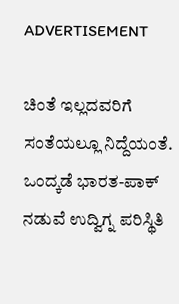ADVERTISEMENT

ಚಿಂತೆ ಇಲ್ಲದವರಿಗೆ ಸಂತೆಯಲ್ಲೂ ನಿದ್ದೆಯಂತೆ. ಒಂದ್ಕಡೆ ಭಾರತ-ಪಾಕ್ ನಡುವೆ ಉದ್ವಿಗ್ನ ಪರಿಸ್ಥಿತಿ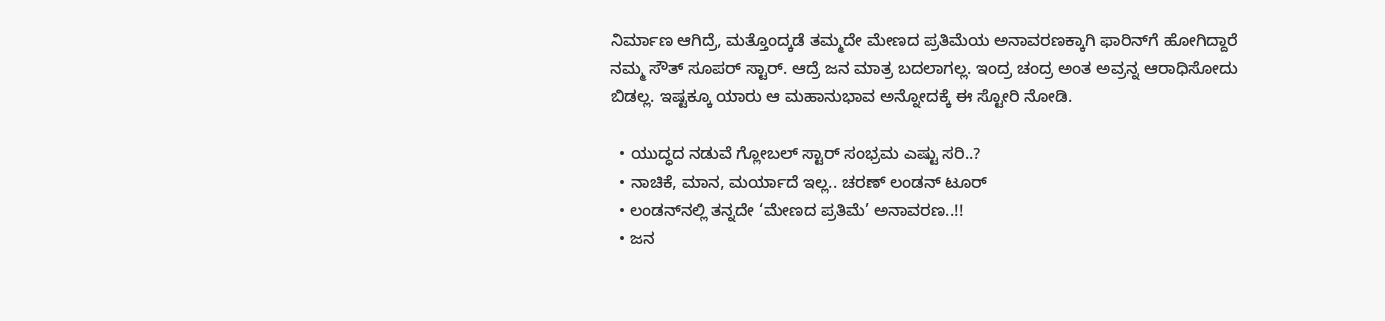ನಿರ್ಮಾಣ ಆಗಿದ್ರೆ, ಮತ್ತೊಂದ್ಕಡೆ ತಮ್ಮದೇ ಮೇಣದ ಪ್ರತಿಮೆಯ ಅನಾವರಣಕ್ಕಾಗಿ ಫಾರಿನ್‌ಗೆ ಹೋಗಿದ್ದಾರೆ ನಮ್ಮ ಸೌತ್ ಸೂಪರ್ ಸ್ಟಾರ್. ಆದ್ರೆ ಜನ ಮಾತ್ರ ಬದಲಾಗಲ್ಲ. ಇಂದ್ರ ಚಂದ್ರ ಅಂತ ಅವ್ರನ್ನ ಆರಾಧಿಸೋದು ಬಿಡಲ್ಲ. ಇಷ್ಟಕ್ಕೂ ಯಾರು ಆ ಮಹಾನುಭಾವ ಅನ್ನೋದಕ್ಕೆ ಈ ಸ್ಟೋರಿ ನೋಡಿ.

  • ಯುದ್ಧದ ನಡುವೆ ಗ್ಲೋಬಲ್ ಸ್ಟಾರ್ ಸಂಭ್ರಮ ಎಷ್ಟು ಸರಿ..?
  • ನಾಚಿಕೆ, ಮಾನ, ಮರ್ಯಾದೆ ಇಲ್ಲ.. ಚರಣ್ ಲಂಡನ್‌‌ ಟೂರ್
  • ಲಂಡನ್‌‌ನಲ್ಲಿ ತನ್ನದೇ ‘ಮೇಣದ ಪ್ರತಿಮೆ’ ಅನಾವರಣ..!!
  • ಜನ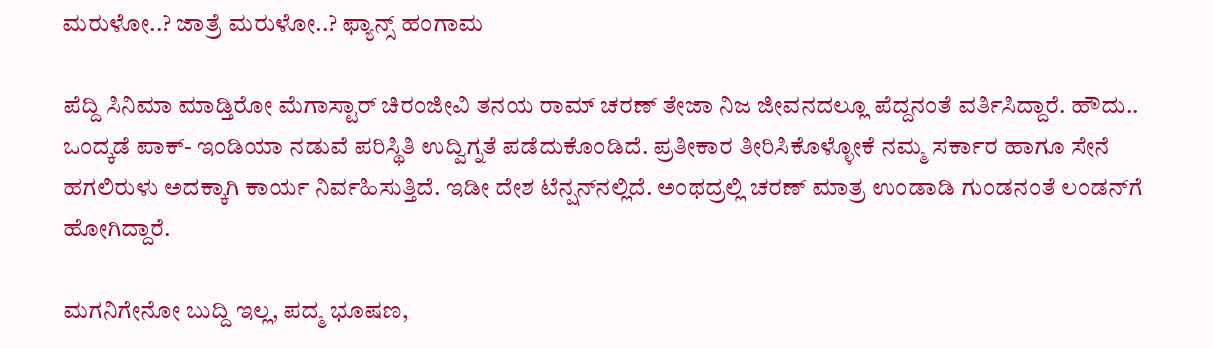ಮರುಳೋ..? ಜಾತ್ರೆ ಮರುಳೋ..? ಫ್ಯಾನ್ಸ್‌ ಹಂಗಾಮ

ಪೆದ್ದಿ ಸಿನಿಮಾ ಮಾಡ್ತಿರೋ ಮೆಗಾಸ್ಟಾರ್ ಚಿರಂಜೀವಿ ತನಯ ರಾಮ್ ಚರಣ್ ತೇಜಾ ನಿಜ ಜೀವನದಲ್ಲೂ ಪೆದ್ದನಂತೆ ವರ್ತಿಸಿದ್ದಾರೆ. ಹೌದು.. ಒಂದ್ಕಡೆ ಪಾಕ್- ಇಂಡಿಯಾ ನಡುವೆ ಪರಿಸ್ಥಿತಿ ಉದ್ವಿಗ್ನತೆ ಪಡೆದುಕೊಂಡಿದೆ. ಪ್ರತೀಕಾರ ತೀರಿಸಿಕೊಳ್ಳೋಕೆ ನಮ್ಮ ಸರ್ಕಾರ ಹಾಗೂ ಸೇನೆ ಹಗಲಿರುಳು ಅದಕ್ಕಾಗಿ ಕಾರ್ಯ ನಿರ್ವಹಿಸುತ್ತಿದೆ. ಇಡೀ ದೇಶ ಟೆನ್ಷನ್‌‌‌ನಲ್ಲಿದೆ. ಅಂಥದ್ರಲ್ಲಿ ಚರಣ್ ಮಾತ್ರ ಉಂಡಾಡಿ ಗುಂಡನಂತೆ ಲಂಡನ್‌ಗೆ ಹೋಗಿದ್ದಾರೆ.

ಮಗನಿಗೇನೋ ಬುದ್ದಿ ಇಲ್ಲ, ಪದ್ಮ ಭೂಷಣ,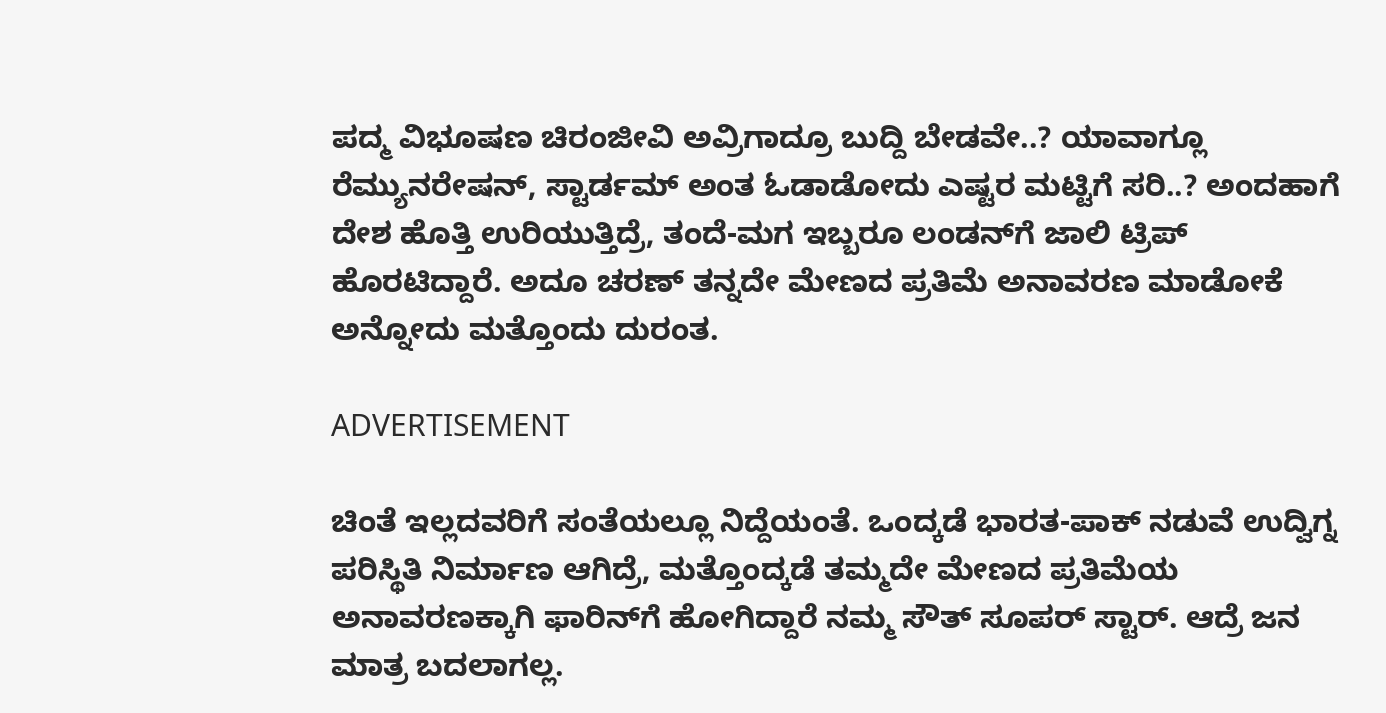ಪದ್ಮ ವಿಭೂಷಣ ಚಿರಂಜೀವಿ ಅವ್ರಿಗಾದ್ರೂ ಬುದ್ದಿ ಬೇಡವೇ..? ಯಾವಾಗ್ಲೂ ರೆಮ್ಯುನರೇಷನ್, ಸ್ಟಾರ್ಡಮ್ ಅಂತ ಓಡಾಡೋದು ಎಷ್ಟರ ಮಟ್ಟಿಗೆ ಸರಿ..? ಅಂದಹಾಗೆ ದೇಶ ಹೊತ್ತಿ ಉರಿಯುತ್ತಿದ್ರೆ, ತಂದೆ-ಮಗ ಇಬ್ಬರೂ ಲಂಡನ್‌ಗೆ ಜಾಲಿ ಟ್ರಿಪ್ ಹೊರಟಿದ್ದಾರೆ. ಅದೂ ಚರಣ್ ತನ್ನದೇ ಮೇಣದ ಪ್ರತಿಮೆ ಅನಾವರಣ ಮಾಡೋಕೆ ಅನ್ನೋದು ಮತ್ತೊಂದು ದುರಂತ.

ADVERTISEMENT

ಚಿಂತೆ ಇಲ್ಲದವರಿಗೆ ಸಂತೆಯಲ್ಲೂ ನಿದ್ದೆಯಂತೆ. ಒಂದ್ಕಡೆ ಭಾರತ-ಪಾಕ್ ನಡುವೆ ಉದ್ವಿಗ್ನ ಪರಿಸ್ಥಿತಿ ನಿರ್ಮಾಣ ಆಗಿದ್ರೆ, ಮತ್ತೊಂದ್ಕಡೆ ತಮ್ಮದೇ ಮೇಣದ ಪ್ರತಿಮೆಯ ಅನಾವರಣಕ್ಕಾಗಿ ಫಾರಿನ್‌ಗೆ ಹೋಗಿದ್ದಾರೆ ನಮ್ಮ ಸೌತ್ ಸೂಪರ್ ಸ್ಟಾರ್. ಆದ್ರೆ ಜನ ಮಾತ್ರ ಬದಲಾಗಲ್ಲ.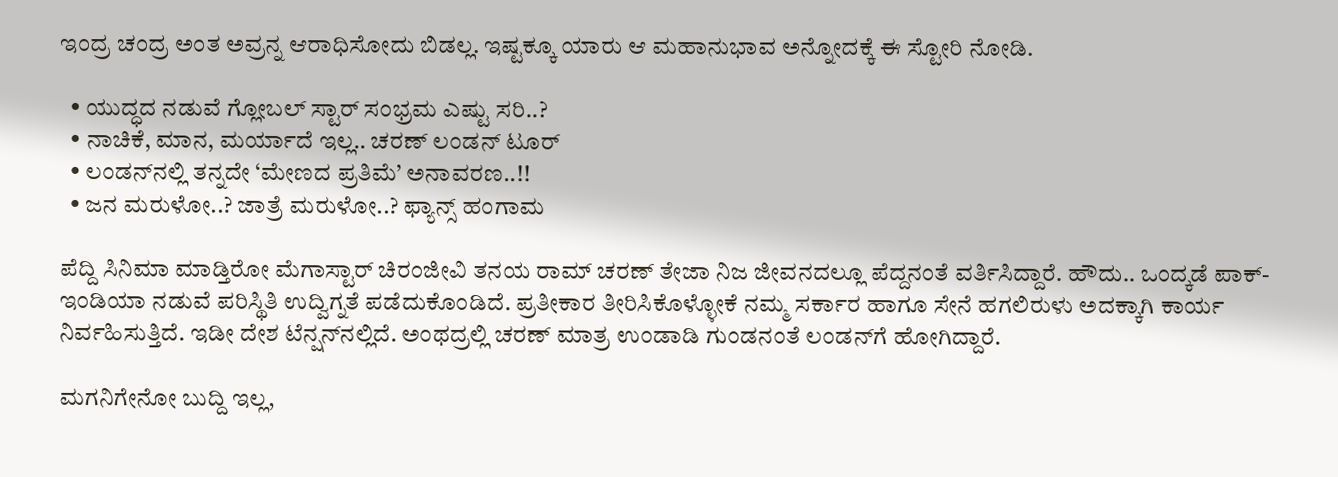ಇಂದ್ರ ಚಂದ್ರ ಅಂತ ಅವ್ರನ್ನ ಆರಾಧಿಸೋದು ಬಿಡಲ್ಲ. ಇಷ್ಟಕ್ಕೂ ಯಾರು ಆ ಮಹಾನುಭಾವ ಅನ್ನೋದಕ್ಕೆ ಈ ಸ್ಟೋರಿ ನೋಡಿ.

  • ಯುದ್ಧದ ನಡುವೆ ಗ್ಲೋಬಲ್ ಸ್ಟಾರ್ ಸಂಭ್ರಮ ಎಷ್ಟು ಸರಿ..?
  • ನಾಚಿಕೆ, ಮಾನ, ಮರ್ಯಾದೆ ಇಲ್ಲ.. ಚರಣ್ ಲಂಡನ್‌‌ ಟೂರ್
  • ಲಂಡನ್‌‌ನಲ್ಲಿ ತನ್ನದೇ ‘ಮೇಣದ ಪ್ರತಿಮೆ’ ಅನಾವರಣ..!!
  • ಜನ ಮರುಳೋ..? ಜಾತ್ರೆ ಮರುಳೋ..? ಫ್ಯಾನ್ಸ್‌ ಹಂಗಾಮ

ಪೆದ್ದಿ ಸಿನಿಮಾ ಮಾಡ್ತಿರೋ ಮೆಗಾಸ್ಟಾರ್ ಚಿರಂಜೀವಿ ತನಯ ರಾಮ್ ಚರಣ್ ತೇಜಾ ನಿಜ ಜೀವನದಲ್ಲೂ ಪೆದ್ದನಂತೆ ವರ್ತಿಸಿದ್ದಾರೆ. ಹೌದು.. ಒಂದ್ಕಡೆ ಪಾಕ್- ಇಂಡಿಯಾ ನಡುವೆ ಪರಿಸ್ಥಿತಿ ಉದ್ವಿಗ್ನತೆ ಪಡೆದುಕೊಂಡಿದೆ. ಪ್ರತೀಕಾರ ತೀರಿಸಿಕೊಳ್ಳೋಕೆ ನಮ್ಮ ಸರ್ಕಾರ ಹಾಗೂ ಸೇನೆ ಹಗಲಿರುಳು ಅದಕ್ಕಾಗಿ ಕಾರ್ಯ ನಿರ್ವಹಿಸುತ್ತಿದೆ. ಇಡೀ ದೇಶ ಟೆನ್ಷನ್‌‌‌ನಲ್ಲಿದೆ. ಅಂಥದ್ರಲ್ಲಿ ಚರಣ್ ಮಾತ್ರ ಉಂಡಾಡಿ ಗುಂಡನಂತೆ ಲಂಡನ್‌ಗೆ ಹೋಗಿದ್ದಾರೆ.

ಮಗನಿಗೇನೋ ಬುದ್ದಿ ಇಲ್ಲ,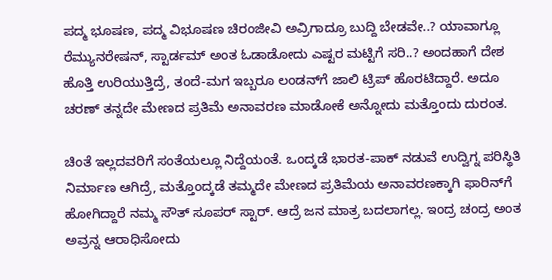ಪದ್ಮ ಭೂಷಣ, ಪದ್ಮ ವಿಭೂಷಣ ಚಿರಂಜೀವಿ ಅವ್ರಿಗಾದ್ರೂ ಬುದ್ದಿ ಬೇಡವೇ..? ಯಾವಾಗ್ಲೂ ರೆಮ್ಯುನರೇಷನ್, ಸ್ಟಾರ್ಡಮ್ ಅಂತ ಓಡಾಡೋದು ಎಷ್ಟರ ಮಟ್ಟಿಗೆ ಸರಿ..? ಅಂದಹಾಗೆ ದೇಶ ಹೊತ್ತಿ ಉರಿಯುತ್ತಿದ್ರೆ, ತಂದೆ-ಮಗ ಇಬ್ಬರೂ ಲಂಡನ್‌ಗೆ ಜಾಲಿ ಟ್ರಿಪ್ ಹೊರಟಿದ್ದಾರೆ. ಅದೂ ಚರಣ್ ತನ್ನದೇ ಮೇಣದ ಪ್ರತಿಮೆ ಅನಾವರಣ ಮಾಡೋಕೆ ಅನ್ನೋದು ಮತ್ತೊಂದು ದುರಂತ.

ಚಿಂತೆ ಇಲ್ಲದವರಿಗೆ ಸಂತೆಯಲ್ಲೂ ನಿದ್ದೆಯಂತೆ. ಒಂದ್ಕಡೆ ಭಾರತ-ಪಾಕ್ ನಡುವೆ ಉದ್ವಿಗ್ನ ಪರಿಸ್ಥಿತಿ ನಿರ್ಮಾಣ ಆಗಿದ್ರೆ, ಮತ್ತೊಂದ್ಕಡೆ ತಮ್ಮದೇ ಮೇಣದ ಪ್ರತಿಮೆಯ ಅನಾವರಣಕ್ಕಾಗಿ ಫಾರಿನ್‌ಗೆ ಹೋಗಿದ್ದಾರೆ ನಮ್ಮ ಸೌತ್ ಸೂಪರ್ ಸ್ಟಾರ್. ಆದ್ರೆ ಜನ ಮಾತ್ರ ಬದಲಾಗಲ್ಲ. ಇಂದ್ರ ಚಂದ್ರ ಅಂತ ಅವ್ರನ್ನ ಆರಾಧಿಸೋದು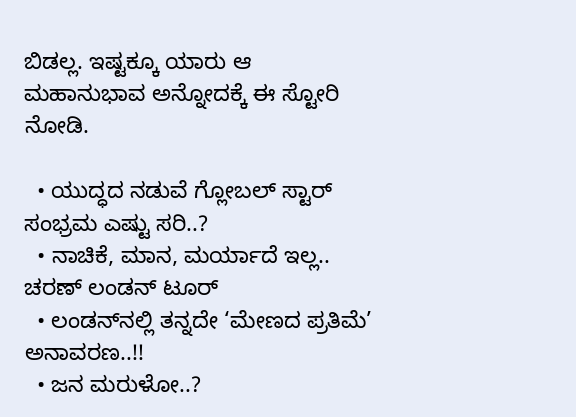ಬಿಡಲ್ಲ. ಇಷ್ಟಕ್ಕೂ ಯಾರು ಆ ಮಹಾನುಭಾವ ಅನ್ನೋದಕ್ಕೆ ಈ ಸ್ಟೋರಿ ನೋಡಿ.

  • ಯುದ್ಧದ ನಡುವೆ ಗ್ಲೋಬಲ್ ಸ್ಟಾರ್ ಸಂಭ್ರಮ ಎಷ್ಟು ಸರಿ..?
  • ನಾಚಿಕೆ, ಮಾನ, ಮರ್ಯಾದೆ ಇಲ್ಲ.. ಚರಣ್ ಲಂಡನ್‌‌ ಟೂರ್
  • ಲಂಡನ್‌‌ನಲ್ಲಿ ತನ್ನದೇ ‘ಮೇಣದ ಪ್ರತಿಮೆ’ ಅನಾವರಣ..!!
  • ಜನ ಮರುಳೋ..?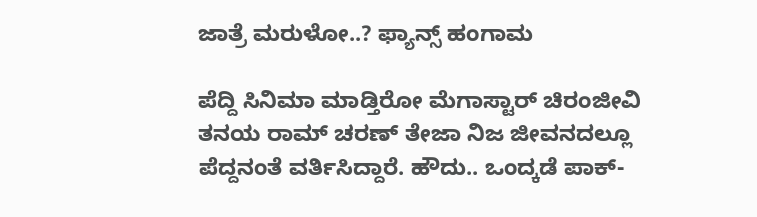ಜಾತ್ರೆ ಮರುಳೋ..? ಫ್ಯಾನ್ಸ್‌ ಹಂಗಾಮ

ಪೆದ್ದಿ ಸಿನಿಮಾ ಮಾಡ್ತಿರೋ ಮೆಗಾಸ್ಟಾರ್ ಚಿರಂಜೀವಿ ತನಯ ರಾಮ್ ಚರಣ್ ತೇಜಾ ನಿಜ ಜೀವನದಲ್ಲೂ ಪೆದ್ದನಂತೆ ವರ್ತಿಸಿದ್ದಾರೆ. ಹೌದು.. ಒಂದ್ಕಡೆ ಪಾಕ್-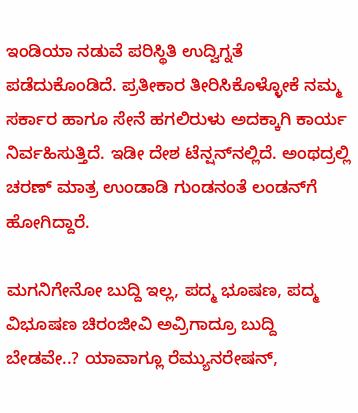ಇಂಡಿಯಾ ನಡುವೆ ಪರಿಸ್ಥಿತಿ ಉದ್ವಿಗ್ನತೆ ಪಡೆದುಕೊಂಡಿದೆ. ಪ್ರತೀಕಾರ ತೀರಿಸಿಕೊಳ್ಳೋಕೆ ನಮ್ಮ ಸರ್ಕಾರ ಹಾಗೂ ಸೇನೆ ಹಗಲಿರುಳು ಅದಕ್ಕಾಗಿ ಕಾರ್ಯ ನಿರ್ವಹಿಸುತ್ತಿದೆ. ಇಡೀ ದೇಶ ಟೆನ್ಷನ್‌‌‌ನಲ್ಲಿದೆ. ಅಂಥದ್ರಲ್ಲಿ ಚರಣ್ ಮಾತ್ರ ಉಂಡಾಡಿ ಗುಂಡನಂತೆ ಲಂಡನ್‌ಗೆ ಹೋಗಿದ್ದಾರೆ.

ಮಗನಿಗೇನೋ ಬುದ್ದಿ ಇಲ್ಲ, ಪದ್ಮ ಭೂಷಣ, ಪದ್ಮ ವಿಭೂಷಣ ಚಿರಂಜೀವಿ ಅವ್ರಿಗಾದ್ರೂ ಬುದ್ದಿ ಬೇಡವೇ..? ಯಾವಾಗ್ಲೂ ರೆಮ್ಯುನರೇಷನ್,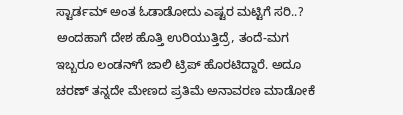ಸ್ಟಾರ್ಡಮ್ ಅಂತ ಓಡಾಡೋದು ಎಷ್ಟರ ಮಟ್ಟಿಗೆ ಸರಿ..? ಅಂದಹಾಗೆ ದೇಶ ಹೊತ್ತಿ ಉರಿಯುತ್ತಿದ್ರೆ, ತಂದೆ-ಮಗ ಇಬ್ಬರೂ ಲಂಡನ್‌ಗೆ ಜಾಲಿ ಟ್ರಿಪ್ ಹೊರಟಿದ್ದಾರೆ. ಅದೂ ಚರಣ್ ತನ್ನದೇ ಮೇಣದ ಪ್ರತಿಮೆ ಅನಾವರಣ ಮಾಡೋಕೆ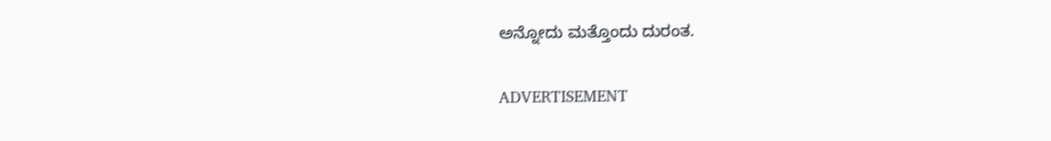ಅನ್ನೋದು ಮತ್ತೊಂದು ದುರಂತ.

ADVERTISEMENT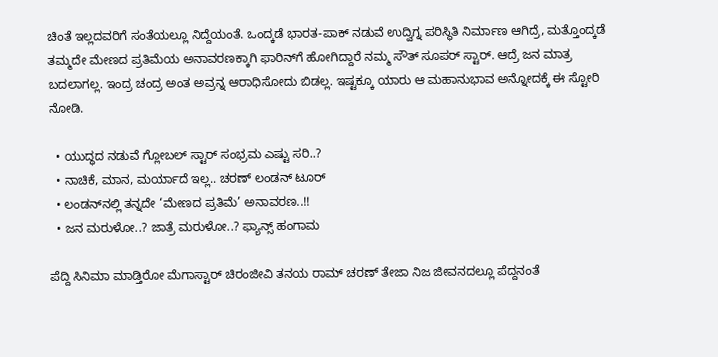ಚಿಂತೆ ಇಲ್ಲದವರಿಗೆ ಸಂತೆಯಲ್ಲೂ ನಿದ್ದೆಯಂತೆ. ಒಂದ್ಕಡೆ ಭಾರತ-ಪಾಕ್ ನಡುವೆ ಉದ್ವಿಗ್ನ ಪರಿಸ್ಥಿತಿ ನಿರ್ಮಾಣ ಆಗಿದ್ರೆ, ಮತ್ತೊಂದ್ಕಡೆ ತಮ್ಮದೇ ಮೇಣದ ಪ್ರತಿಮೆಯ ಅನಾವರಣಕ್ಕಾಗಿ ಫಾರಿನ್‌ಗೆ ಹೋಗಿದ್ದಾರೆ ನಮ್ಮ ಸೌತ್ ಸೂಪರ್ ಸ್ಟಾರ್. ಆದ್ರೆ ಜನ ಮಾತ್ರ ಬದಲಾಗಲ್ಲ. ಇಂದ್ರ ಚಂದ್ರ ಅಂತ ಅವ್ರನ್ನ ಆರಾಧಿಸೋದು ಬಿಡಲ್ಲ. ಇಷ್ಟಕ್ಕೂ ಯಾರು ಆ ಮಹಾನುಭಾವ ಅನ್ನೋದಕ್ಕೆ ಈ ಸ್ಟೋರಿ ನೋಡಿ.

  • ಯುದ್ಧದ ನಡುವೆ ಗ್ಲೋಬಲ್ ಸ್ಟಾರ್ ಸಂಭ್ರಮ ಎಷ್ಟು ಸರಿ..?
  • ನಾಚಿಕೆ, ಮಾನ, ಮರ್ಯಾದೆ ಇಲ್ಲ.. ಚರಣ್ ಲಂಡನ್‌‌ ಟೂರ್
  • ಲಂಡನ್‌‌ನಲ್ಲಿ ತನ್ನದೇ ‘ಮೇಣದ ಪ್ರತಿಮೆ’ ಅನಾವರಣ..!!
  • ಜನ ಮರುಳೋ..? ಜಾತ್ರೆ ಮರುಳೋ..? ಫ್ಯಾನ್ಸ್‌ ಹಂಗಾಮ

ಪೆದ್ದಿ ಸಿನಿಮಾ ಮಾಡ್ತಿರೋ ಮೆಗಾಸ್ಟಾರ್ ಚಿರಂಜೀವಿ ತನಯ ರಾಮ್ ಚರಣ್ ತೇಜಾ ನಿಜ ಜೀವನದಲ್ಲೂ ಪೆದ್ದನಂತೆ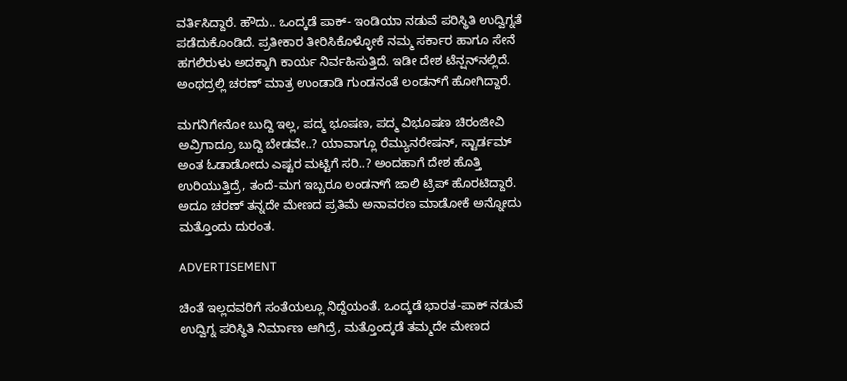ವರ್ತಿಸಿದ್ದಾರೆ. ಹೌದು.. ಒಂದ್ಕಡೆ ಪಾಕ್- ಇಂಡಿಯಾ ನಡುವೆ ಪರಿಸ್ಥಿತಿ ಉದ್ವಿಗ್ನತೆ ಪಡೆದುಕೊಂಡಿದೆ. ಪ್ರತೀಕಾರ ತೀರಿಸಿಕೊಳ್ಳೋಕೆ ನಮ್ಮ ಸರ್ಕಾರ ಹಾಗೂ ಸೇನೆ ಹಗಲಿರುಳು ಅದಕ್ಕಾಗಿ ಕಾರ್ಯ ನಿರ್ವಹಿಸುತ್ತಿದೆ. ಇಡೀ ದೇಶ ಟೆನ್ಷನ್‌‌‌ನಲ್ಲಿದೆ. ಅಂಥದ್ರಲ್ಲಿ ಚರಣ್ ಮಾತ್ರ ಉಂಡಾಡಿ ಗುಂಡನಂತೆ ಲಂಡನ್‌ಗೆ ಹೋಗಿದ್ದಾರೆ.

ಮಗನಿಗೇನೋ ಬುದ್ದಿ ಇಲ್ಲ, ಪದ್ಮ ಭೂಷಣ, ಪದ್ಮ ವಿಭೂಷಣ ಚಿರಂಜೀವಿ ಅವ್ರಿಗಾದ್ರೂ ಬುದ್ದಿ ಬೇಡವೇ..? ಯಾವಾಗ್ಲೂ ರೆಮ್ಯುನರೇಷನ್, ಸ್ಟಾರ್ಡಮ್ ಅಂತ ಓಡಾಡೋದು ಎಷ್ಟರ ಮಟ್ಟಿಗೆ ಸರಿ..? ಅಂದಹಾಗೆ ದೇಶ ಹೊತ್ತಿ ಉರಿಯುತ್ತಿದ್ರೆ, ತಂದೆ-ಮಗ ಇಬ್ಬರೂ ಲಂಡನ್‌ಗೆ ಜಾಲಿ ಟ್ರಿಪ್ ಹೊರಟಿದ್ದಾರೆ. ಅದೂ ಚರಣ್ ತನ್ನದೇ ಮೇಣದ ಪ್ರತಿಮೆ ಅನಾವರಣ ಮಾಡೋಕೆ ಅನ್ನೋದು ಮತ್ತೊಂದು ದುರಂತ.

ADVERTISEMENT

ಚಿಂತೆ ಇಲ್ಲದವರಿಗೆ ಸಂತೆಯಲ್ಲೂ ನಿದ್ದೆಯಂತೆ. ಒಂದ್ಕಡೆ ಭಾರತ-ಪಾಕ್ ನಡುವೆ ಉದ್ವಿಗ್ನ ಪರಿಸ್ಥಿತಿ ನಿರ್ಮಾಣ ಆಗಿದ್ರೆ, ಮತ್ತೊಂದ್ಕಡೆ ತಮ್ಮದೇ ಮೇಣದ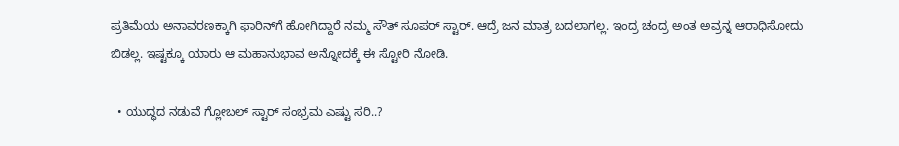ಪ್ರತಿಮೆಯ ಅನಾವರಣಕ್ಕಾಗಿ ಫಾರಿನ್‌ಗೆ ಹೋಗಿದ್ದಾರೆ ನಮ್ಮ ಸೌತ್ ಸೂಪರ್ ಸ್ಟಾರ್. ಆದ್ರೆ ಜನ ಮಾತ್ರ ಬದಲಾಗಲ್ಲ. ಇಂದ್ರ ಚಂದ್ರ ಅಂತ ಅವ್ರನ್ನ ಆರಾಧಿಸೋದು ಬಿಡಲ್ಲ. ಇಷ್ಟಕ್ಕೂ ಯಾರು ಆ ಮಹಾನುಭಾವ ಅನ್ನೋದಕ್ಕೆ ಈ ಸ್ಟೋರಿ ನೋಡಿ.

  • ಯುದ್ಧದ ನಡುವೆ ಗ್ಲೋಬಲ್ ಸ್ಟಾರ್ ಸಂಭ್ರಮ ಎಷ್ಟು ಸರಿ..?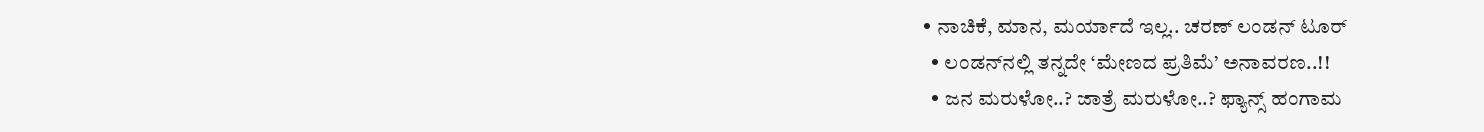• ನಾಚಿಕೆ, ಮಾನ, ಮರ್ಯಾದೆ ಇಲ್ಲ.. ಚರಣ್ ಲಂಡನ್‌‌ ಟೂರ್
  • ಲಂಡನ್‌‌ನಲ್ಲಿ ತನ್ನದೇ ‘ಮೇಣದ ಪ್ರತಿಮೆ’ ಅನಾವರಣ..!!
  • ಜನ ಮರುಳೋ..? ಜಾತ್ರೆ ಮರುಳೋ..? ಫ್ಯಾನ್ಸ್‌ ಹಂಗಾಮ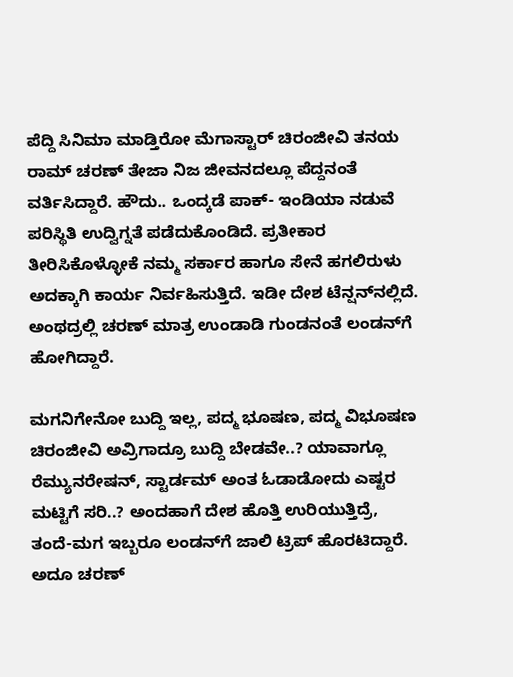ಪೆದ್ದಿ ಸಿನಿಮಾ ಮಾಡ್ತಿರೋ ಮೆಗಾಸ್ಟಾರ್ ಚಿರಂಜೀವಿ ತನಯ ರಾಮ್ ಚರಣ್ ತೇಜಾ ನಿಜ ಜೀವನದಲ್ಲೂ ಪೆದ್ದನಂತೆ ವರ್ತಿಸಿದ್ದಾರೆ. ಹೌದು.. ಒಂದ್ಕಡೆ ಪಾಕ್- ಇಂಡಿಯಾ ನಡುವೆ ಪರಿಸ್ಥಿತಿ ಉದ್ವಿಗ್ನತೆ ಪಡೆದುಕೊಂಡಿದೆ. ಪ್ರತೀಕಾರ ತೀರಿಸಿಕೊಳ್ಳೋಕೆ ನಮ್ಮ ಸರ್ಕಾರ ಹಾಗೂ ಸೇನೆ ಹಗಲಿರುಳು ಅದಕ್ಕಾಗಿ ಕಾರ್ಯ ನಿರ್ವಹಿಸುತ್ತಿದೆ. ಇಡೀ ದೇಶ ಟೆನ್ಷನ್‌‌‌ನಲ್ಲಿದೆ. ಅಂಥದ್ರಲ್ಲಿ ಚರಣ್ ಮಾತ್ರ ಉಂಡಾಡಿ ಗುಂಡನಂತೆ ಲಂಡನ್‌ಗೆ ಹೋಗಿದ್ದಾರೆ.

ಮಗನಿಗೇನೋ ಬುದ್ದಿ ಇಲ್ಲ, ಪದ್ಮ ಭೂಷಣ, ಪದ್ಮ ವಿಭೂಷಣ ಚಿರಂಜೀವಿ ಅವ್ರಿಗಾದ್ರೂ ಬುದ್ದಿ ಬೇಡವೇ..? ಯಾವಾಗ್ಲೂ ರೆಮ್ಯುನರೇಷನ್, ಸ್ಟಾರ್ಡಮ್ ಅಂತ ಓಡಾಡೋದು ಎಷ್ಟರ ಮಟ್ಟಿಗೆ ಸರಿ..? ಅಂದಹಾಗೆ ದೇಶ ಹೊತ್ತಿ ಉರಿಯುತ್ತಿದ್ರೆ, ತಂದೆ-ಮಗ ಇಬ್ಬರೂ ಲಂಡನ್‌ಗೆ ಜಾಲಿ ಟ್ರಿಪ್ ಹೊರಟಿದ್ದಾರೆ. ಅದೂ ಚರಣ್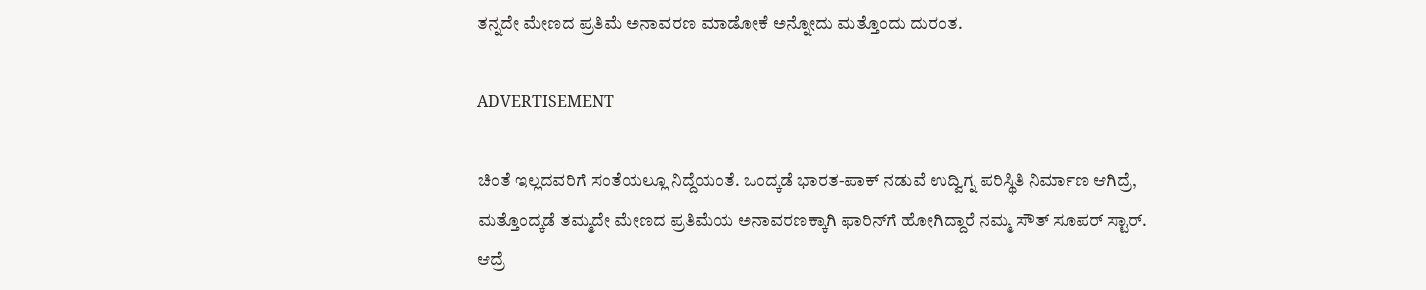ತನ್ನದೇ ಮೇಣದ ಪ್ರತಿಮೆ ಅನಾವರಣ ಮಾಡೋಕೆ ಅನ್ನೋದು ಮತ್ತೊಂದು ದುರಂತ.

ADVERTISEMENT

ಚಿಂತೆ ಇಲ್ಲದವರಿಗೆ ಸಂತೆಯಲ್ಲೂ ನಿದ್ದೆಯಂತೆ. ಒಂದ್ಕಡೆ ಭಾರತ-ಪಾಕ್ ನಡುವೆ ಉದ್ವಿಗ್ನ ಪರಿಸ್ಥಿತಿ ನಿರ್ಮಾಣ ಆಗಿದ್ರೆ, ಮತ್ತೊಂದ್ಕಡೆ ತಮ್ಮದೇ ಮೇಣದ ಪ್ರತಿಮೆಯ ಅನಾವರಣಕ್ಕಾಗಿ ಫಾರಿನ್‌ಗೆ ಹೋಗಿದ್ದಾರೆ ನಮ್ಮ ಸೌತ್ ಸೂಪರ್ ಸ್ಟಾರ್. ಆದ್ರೆ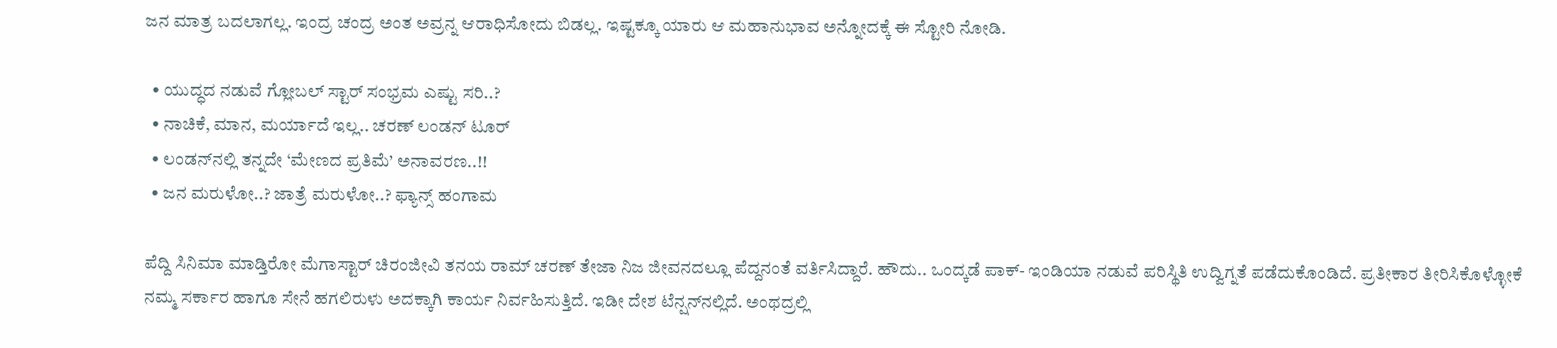ಜನ ಮಾತ್ರ ಬದಲಾಗಲ್ಲ. ಇಂದ್ರ ಚಂದ್ರ ಅಂತ ಅವ್ರನ್ನ ಆರಾಧಿಸೋದು ಬಿಡಲ್ಲ. ಇಷ್ಟಕ್ಕೂ ಯಾರು ಆ ಮಹಾನುಭಾವ ಅನ್ನೋದಕ್ಕೆ ಈ ಸ್ಟೋರಿ ನೋಡಿ.

  • ಯುದ್ಧದ ನಡುವೆ ಗ್ಲೋಬಲ್ ಸ್ಟಾರ್ ಸಂಭ್ರಮ ಎಷ್ಟು ಸರಿ..?
  • ನಾಚಿಕೆ, ಮಾನ, ಮರ್ಯಾದೆ ಇಲ್ಲ.. ಚರಣ್ ಲಂಡನ್‌‌ ಟೂರ್
  • ಲಂಡನ್‌‌ನಲ್ಲಿ ತನ್ನದೇ ‘ಮೇಣದ ಪ್ರತಿಮೆ’ ಅನಾವರಣ..!!
  • ಜನ ಮರುಳೋ..? ಜಾತ್ರೆ ಮರುಳೋ..? ಫ್ಯಾನ್ಸ್‌ ಹಂಗಾಮ

ಪೆದ್ದಿ ಸಿನಿಮಾ ಮಾಡ್ತಿರೋ ಮೆಗಾಸ್ಟಾರ್ ಚಿರಂಜೀವಿ ತನಯ ರಾಮ್ ಚರಣ್ ತೇಜಾ ನಿಜ ಜೀವನದಲ್ಲೂ ಪೆದ್ದನಂತೆ ವರ್ತಿಸಿದ್ದಾರೆ. ಹೌದು.. ಒಂದ್ಕಡೆ ಪಾಕ್- ಇಂಡಿಯಾ ನಡುವೆ ಪರಿಸ್ಥಿತಿ ಉದ್ವಿಗ್ನತೆ ಪಡೆದುಕೊಂಡಿದೆ. ಪ್ರತೀಕಾರ ತೀರಿಸಿಕೊಳ್ಳೋಕೆ ನಮ್ಮ ಸರ್ಕಾರ ಹಾಗೂ ಸೇನೆ ಹಗಲಿರುಳು ಅದಕ್ಕಾಗಿ ಕಾರ್ಯ ನಿರ್ವಹಿಸುತ್ತಿದೆ. ಇಡೀ ದೇಶ ಟೆನ್ಷನ್‌‌‌ನಲ್ಲಿದೆ. ಅಂಥದ್ರಲ್ಲಿ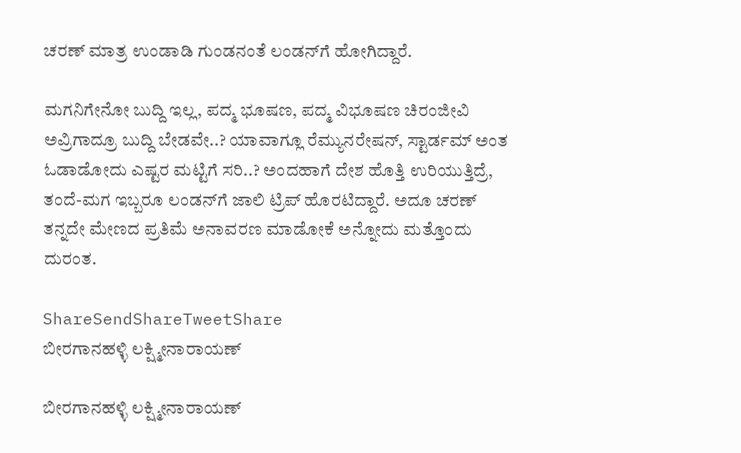ಚರಣ್ ಮಾತ್ರ ಉಂಡಾಡಿ ಗುಂಡನಂತೆ ಲಂಡನ್‌ಗೆ ಹೋಗಿದ್ದಾರೆ.

ಮಗನಿಗೇನೋ ಬುದ್ದಿ ಇಲ್ಲ, ಪದ್ಮ ಭೂಷಣ, ಪದ್ಮ ವಿಭೂಷಣ ಚಿರಂಜೀವಿ ಅವ್ರಿಗಾದ್ರೂ ಬುದ್ದಿ ಬೇಡವೇ..? ಯಾವಾಗ್ಲೂ ರೆಮ್ಯುನರೇಷನ್, ಸ್ಟಾರ್ಡಮ್ ಅಂತ ಓಡಾಡೋದು ಎಷ್ಟರ ಮಟ್ಟಿಗೆ ಸರಿ..? ಅಂದಹಾಗೆ ದೇಶ ಹೊತ್ತಿ ಉರಿಯುತ್ತಿದ್ರೆ, ತಂದೆ-ಮಗ ಇಬ್ಬರೂ ಲಂಡನ್‌ಗೆ ಜಾಲಿ ಟ್ರಿಪ್ ಹೊರಟಿದ್ದಾರೆ. ಅದೂ ಚರಣ್ ತನ್ನದೇ ಮೇಣದ ಪ್ರತಿಮೆ ಅನಾವರಣ ಮಾಡೋಕೆ ಅನ್ನೋದು ಮತ್ತೊಂದು ದುರಂತ.

ShareSendShareTweetShare
ಬೀರಗಾನಹಳ್ಳಿ ಲಕ್ಷ್ಮೀನಾರಾಯಣ್

ಬೀರಗಾನಹಳ್ಳಿ ಲಕ್ಷ್ಮೀನಾರಾಯಣ್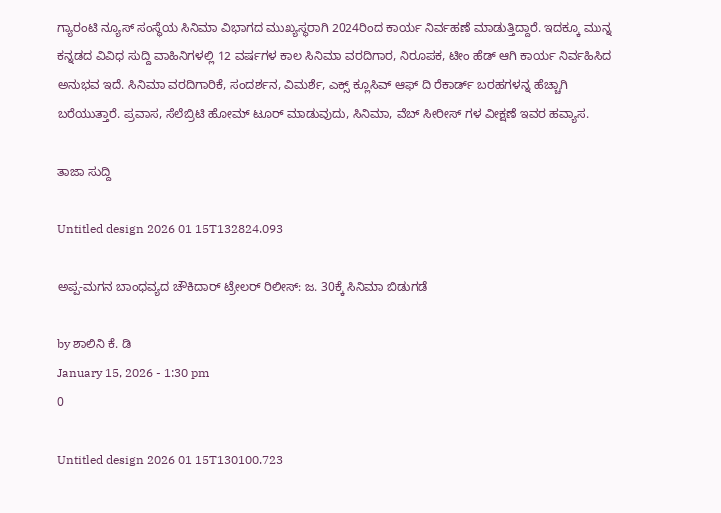ಗ್ಯಾರಂಟಿ ನ್ಯೂಸ್ ಸಂಸ್ಥೆಯ ಸಿನಿಮಾ ವಿಭಾಗದ ಮುಖ್ಯಸ್ಥರಾಗಿ 2024ರಿಂದ ಕಾರ್ಯ ನಿರ್ವಹಣೆ ಮಾಡುತ್ತಿದ್ದಾರೆ. ಇದಕ್ಕೂ ಮುನ್ನ ಕನ್ನಡದ ವಿವಿಧ ಸುದ್ದಿ ವಾಹಿನಿಗಳಲ್ಲಿ 12 ವರ್ಷಗಳ ಕಾಲ ಸಿನಿಮಾ ವರದಿಗಾರ, ನಿರೂಪಕ, ಟೀಂ ಹೆಡ್ ಆಗಿ ಕಾರ್ಯ ನಿರ್ವಹಿಸಿದ ಅನುಭವ ಇದೆ. ಸಿನಿಮಾ ವರದಿಗಾರಿಕೆ, ಸಂದರ್ಶನ, ವಿಮರ್ಶೆ, ಎಕ್ಸ್ ಕ್ಲೂಸಿವ್ ಆಫ್ ದಿ ರೆಕಾರ್ಡ್ ಬರಹಗಳನ್ನ ಹೆಚ್ಚಾಗಿ ಬರೆಯುತ್ತಾರೆ. ಪ್ರವಾಸ, ಸೆಲೆಬ್ರಿಟಿ ಹೋಮ್ ಟೂರ್ ಮಾಡುವುದು, ಸಿನಿಮಾ, ವೆಬ್ ಸೀರೀಸ್ ಗಳ ವೀಕ್ಷಣೆ ಇವರ ಹವ್ಯಾಸ.

ತಾಜಾ ಸುದ್ದಿ

Untitled design 2026 01 15T132824.093

ಅಪ್ಪ-ಮಗನ ಬಾಂಧವ್ಯದ ಚೌಕಿದಾರ್ ಟ್ರೇಲರ್ ರಿಲೀಸ್: ಜ. 30ಕ್ಕೆ ಸಿನಿಮಾ ಬಿಡುಗಡೆ

by ಶಾಲಿನಿ ಕೆ. ಡಿ
January 15, 2026 - 1:30 pm
0

Untitled design 2026 01 15T130100.723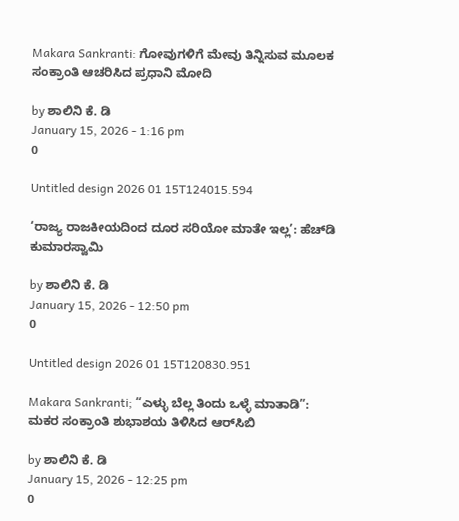Makara Sankranti: ಗೋವುಗಳಿಗೆ ಮೇವು ತಿನ್ನಿಸುವ ಮೂಲಕ ಸಂಕ್ರಾಂತಿ ಆಚರಿಸಿದ ಪ್ರಧಾನಿ ಮೋದಿ

by ಶಾಲಿನಿ ಕೆ. ಡಿ
January 15, 2026 - 1:16 pm
0

Untitled design 2026 01 15T124015.594

‘ರಾಜ್ಯ ರಾಜಕೀಯದಿಂದ ದೂರ ಸರಿಯೋ ಮಾತೇ ಇಲ್ಲ’: ಹೆಚ್‌ಡಿ ಕುಮಾರಸ್ವಾಮಿ

by ಶಾಲಿನಿ ಕೆ. ಡಿ
January 15, 2026 - 12:50 pm
0

Untitled design 2026 01 15T120830.951

Makara Sankranti; “ಎಳ್ಳು ಬೆಲ್ಲ ತಿಂದು ಒಳ್ಳೆ ಮಾತಾಡಿ”: ಮಕರ ಸಂಕ್ರಾಂತಿ ಶುಭಾಶಯ ತಿಳಿಸಿದ ಆರ್‌ಸಿಬಿ

by ಶಾಲಿನಿ ಕೆ. ಡಿ
January 15, 2026 - 12:25 pm
0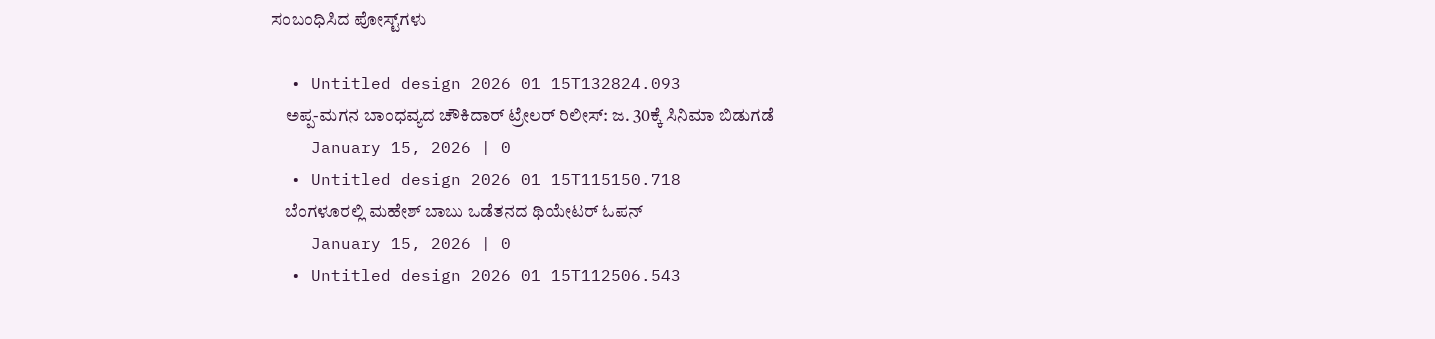ಸಂಬಂಧಿಸಿದ ಪೋಸ್ಟ್‌ಗಳು

  • Untitled design 2026 01 15T132824.093
    ಅಪ್ಪ-ಮಗನ ಬಾಂಧವ್ಯದ ಚೌಕಿದಾರ್ ಟ್ರೇಲರ್ ರಿಲೀಸ್: ಜ. 30ಕ್ಕೆ ಸಿನಿಮಾ ಬಿಡುಗಡೆ
    January 15, 2026 | 0
  • Untitled design 2026 01 15T115150.718
    ಬೆಂಗಳೂರಲ್ಲಿ ಮಹೇಶ್ ಬಾಬು ಒಡೆತನದ ಥಿಯೇಟರ್‌ ಓಪನ್
    January 15, 2026 | 0
  • Untitled design 2026 01 15T112506.543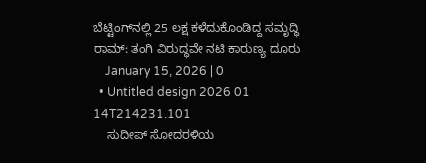ಬೆಟ್ಟಿಂಗ್‌‌ನಲ್ಲಿ 25 ಲಕ್ಷ ಕಳೆದುಕೊಂಡಿದ್ದ ಸಮೃದ್ಧಿ ರಾಮ್‌: ತಂಗಿ ವಿರುದ್ಧವೇ ನಟಿ ಕಾರುಣ್ಯ ದೂರು
    January 15, 2026 | 0
  • Untitled design 2026 01 14T214231.101
    ಸುದೀಪ್‌ ಸೋದರಳಿಯ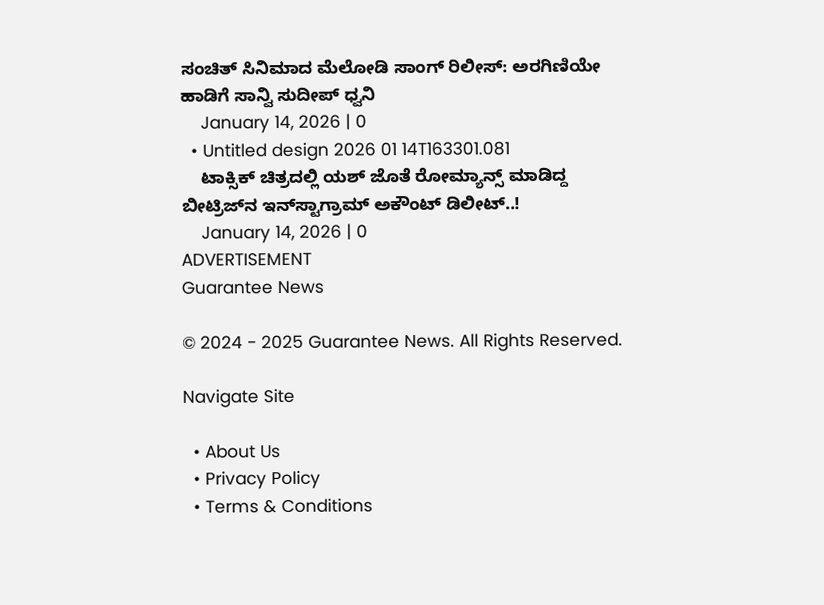ಸಂಚಿತ್ ಸಿನಿಮಾದ ಮೆಲೋಡಿ ಸಾಂಗ್‌ ರಿಲೀಸ್‌: ಅರಗಿಣಿಯೇ ಹಾಡಿಗೆ ಸಾನ್ವಿ ಸುದೀಪ್ ಧ್ವನಿ
    January 14, 2026 | 0
  • Untitled design 2026 01 14T163301.081
    ಟಾಕ್ಸಿಕ್‌ ಚಿತ್ರದಲ್ಲಿ ಯಶ್‌ ಜೊತೆ ರೋಮ್ಯಾನ್ಸ್ ಮಾಡಿದ್ದ ಬೀಟ್ರಿಜ್‌ನ ಇನ್‌ಸ್ಟಾಗ್ರಾಮ್‌ ಅಕೌಂಟ್‌ ಡಿಲೀಟ್..!
    January 14, 2026 | 0
ADVERTISEMENT
Guarantee News

© 2024 - 2025 Guarantee News. All Rights Reserved.

Navigate Site

  • About Us
  • Privacy Policy
  • Terms & Conditions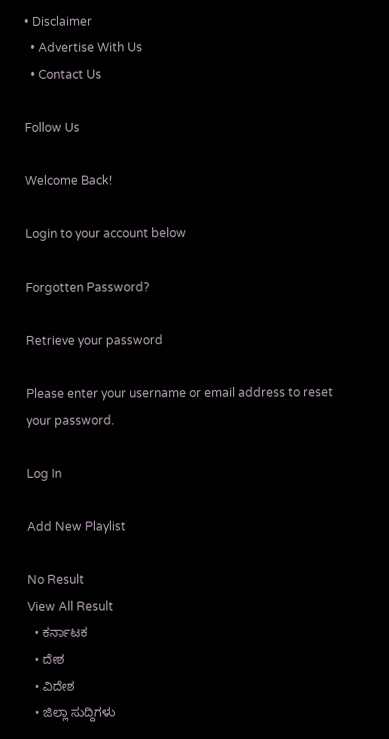• Disclaimer
  • Advertise With Us
  • Contact Us

Follow Us

Welcome Back!

Login to your account below

Forgotten Password?

Retrieve your password

Please enter your username or email address to reset your password.

Log In

Add New Playlist

No Result
View All Result
  • ಕರ್ನಾಟಕ
  • ದೇಶ
  • ವಿದೇಶ
  • ಜಿಲ್ಲಾ ಸುದ್ದಿಗಳು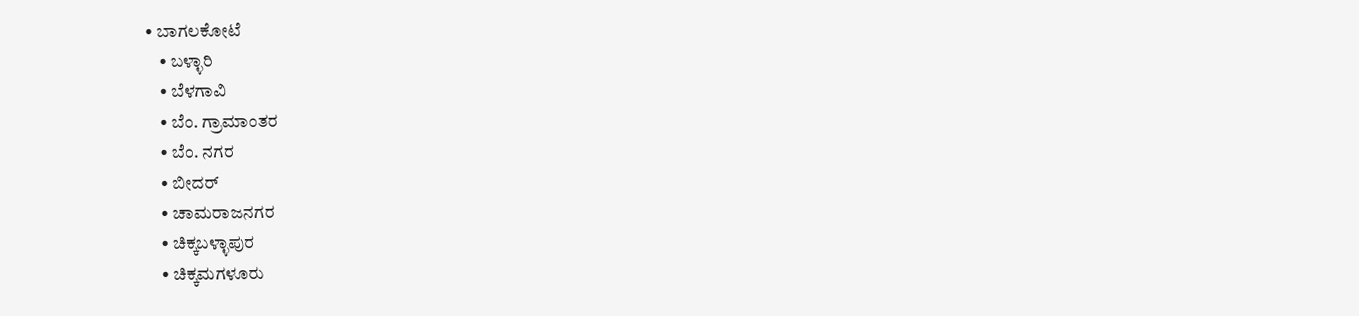• ಬಾಗಲಕೋಟೆ
    • ಬಳ್ಳಾರಿ
    • ಬೆಳಗಾವಿ
    • ಬೆಂ. ಗ್ರಾಮಾಂತರ
    • ಬೆಂ. ನಗರ
    • ಬೀದರ್
    • ಚಾಮರಾಜನಗರ
    • ಚಿಕ್ಕಬಳ್ಳಾಪುರ
    • ಚಿಕ್ಕಮಗಳೂರು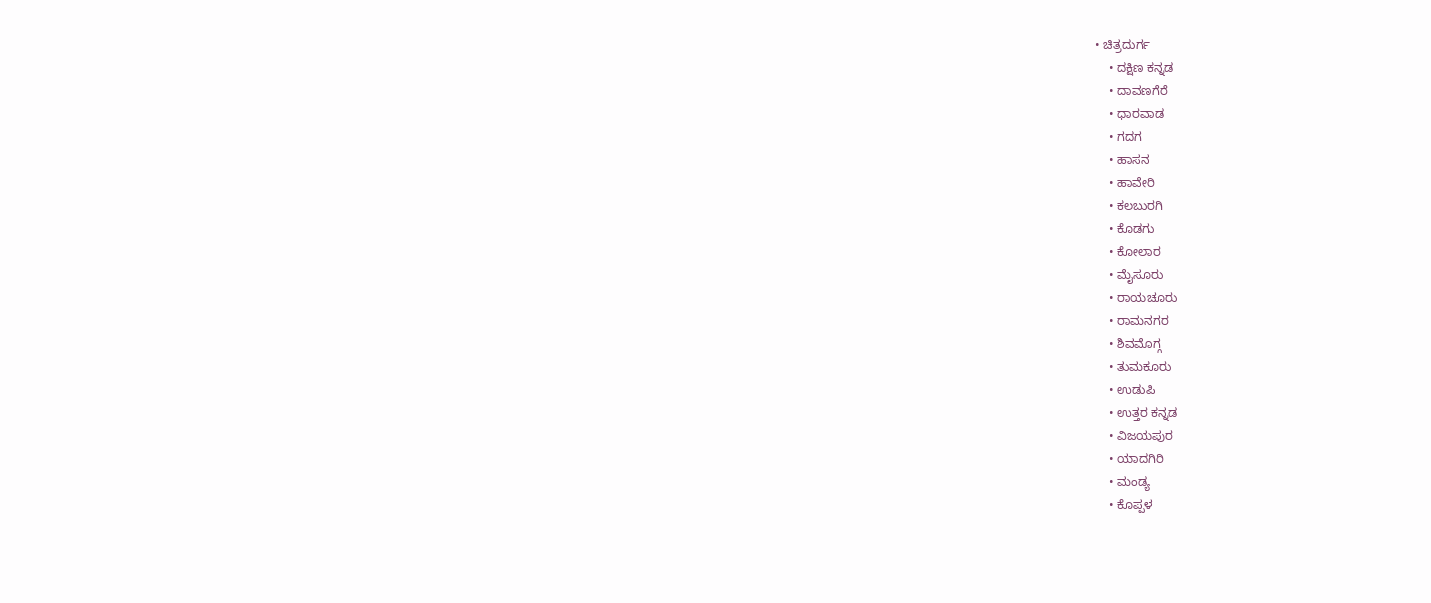• ಚಿತ್ರದುರ್ಗ
    • ದಕ್ಷಿಣ ಕನ್ನಡ
    • ದಾವಣಗೆರೆ
    • ಧಾರವಾಡ
    • ಗದಗ
    • ಹಾಸನ
    • ಹಾವೇರಿ
    • ಕಲಬುರಗಿ
    • ಕೊಡಗು
    • ಕೋಲಾರ
    • ಮೈಸೂರು
    • ರಾಯಚೂರು
    • ರಾಮನಗರ
    • ಶಿವಮೊಗ್ಗ
    • ತುಮಕೂರು
    • ಉಡುಪಿ
    • ಉತ್ತರ ಕನ್ನಡ
    • ವಿಜಯಪುರ
    • ಯಾದಗಿರಿ
    • ಮಂಡ್ಯ
    • ಕೊಪ್ಪಳ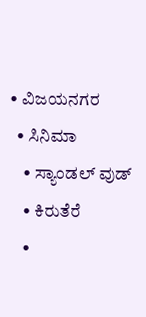• ವಿಜಯನಗರ
  • ಸಿನಿಮಾ
    • ಸ್ಯಾಂಡಲ್ ವುಡ್
    • ಕಿರುತೆರೆ
    •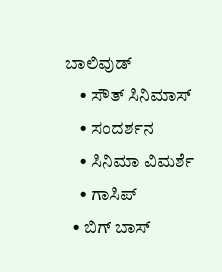ಬಾಲಿವುಡ್
    • ಸೌತ್ ಸಿನಿಮಾಸ್
    • ಸಂದರ್ಶನ
    • ಸಿನಿಮಾ ವಿಮರ್ಶೆ
    • ಗಾಸಿಪ್
  • ಬಿಗ್ ಬಾಸ್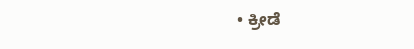• ಕ್ರೀಡೆ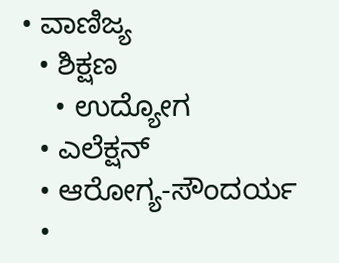• ವಾಣಿಜ್ಯ
  • ಶಿಕ್ಷಣ
    • ಉದ್ಯೋಗ
  • ಎಲೆಕ್ಷನ್
  • ಆರೋಗ್ಯ-ಸೌಂದರ್ಯ
  •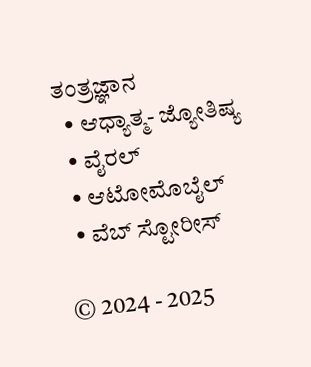ತಂತ್ರಜ್ಞಾನ
  • ಆಧ್ಯಾತ್ಮ- ಜ್ಯೋತಿಷ್ಯ
  • ವೈರಲ್
  • ಆಟೋಮೊಬೈಲ್
  • ವೆಬ್ ಸ್ಟೋರೀಸ್

© 2024 - 2025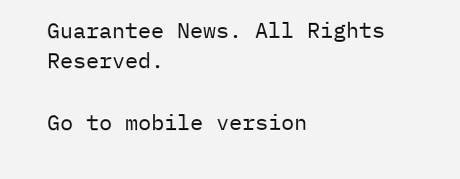Guarantee News. All Rights Reserved.

Go to mobile version